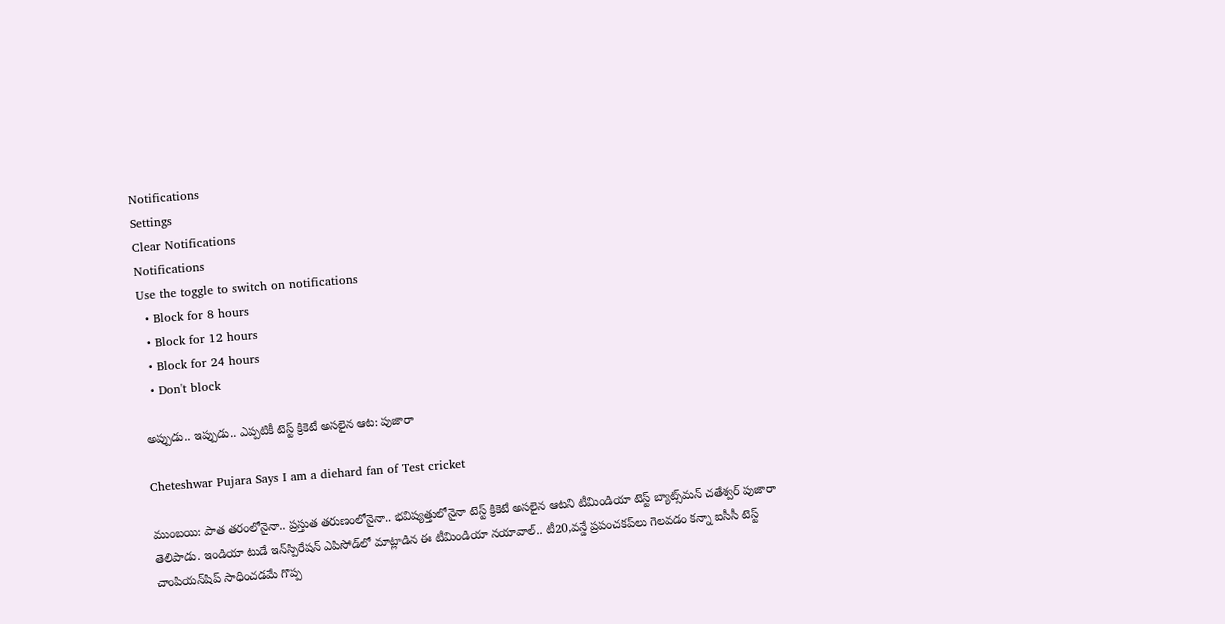Notifications
Settings
Clear Notifications
Notifications
Use the toggle to switch on notifications
  • Block for 8 hours
  • Block for 12 hours
  • Block for 24 hours
  • Don't block

అప్పుడు.. ఇప్పుడు.. ఎప్పటికీ టెస్ట్ క్రికెటే అసలైన ఆట: పుజారా

Cheteshwar Pujara Says I am a diehard fan of Test cricket

ముంబయి: పాత తరంలోనైనా.. ప్రస్తుత తరుణంలోనైనా.. భవిష్యత్తులోనైనా టెస్ట్ క్రికెటే అసలైన ఆటని టీమిండియా టెస్ట్ బ్యాట్స్‌మన్ చతేశ్వర్ పుజారా తెలిపాడు. ఇండియా టుడే ఇన్‌స్పిరేషన్‌ ఎపిసోడ్‌లో మాట్లాడిన ఈ టీమిండియా నయావాల్.. టీ20,వన్డే ప్రపంచకప్‌లు గెలవడం కన్నా ఐసీసీ టెస్ట్ చాంపియన్‌షిప్ సాధించడమే గొప్ప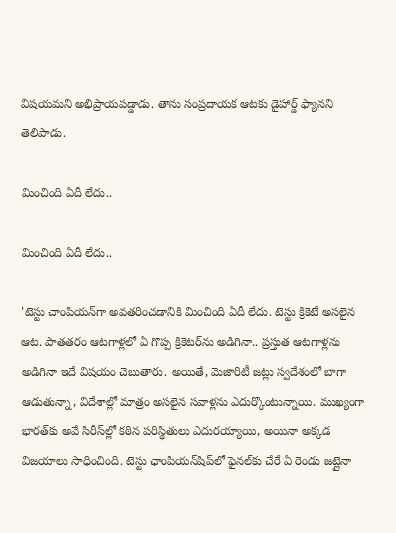విషయమని అభిప్రాయపడ్డాడు. తాను సంప్రదాయక ఆటకు డైహార్డ్ ఫ్యానని తెలిపాడు.

మించింది ఏదీ లేదు..

మించింది ఏదీ లేదు..

'టెస్టు చాంపియన్‌గా అవతరించడానికి మించింది ఏదీ లేదు. టెస్టు క్రికెటే అసలైన ఆట. పాతతరం ఆటగాళ్లలో ఏ గొప్ప క్రికెటర్‌ను అడిగినా.. ప్రస్తుత ఆటగాళ్లను అడిగినా ఇదే విషయం చెబుతారు. అయితే, మెజారిటీ జట్లు స్వదేశంలో బాగా ఆడుతున్నా, విదేశాల్లో మాత్రం అసలైన సవాళ్లను ఎదుర్కొంటున్నాయి. ముఖ్యంగా భారత్‌కు అవే సిరీస్‌ల్లో కఠిన పరిస్థితులు ఎదురయ్యాయి, అయినా అక్కడ విజయాలు సాధించింది. టెస్టు ఛాంపియన్‌షిప్‌లో ఫైనల్‌కు చేరే ఏ రెండు జట్లైనా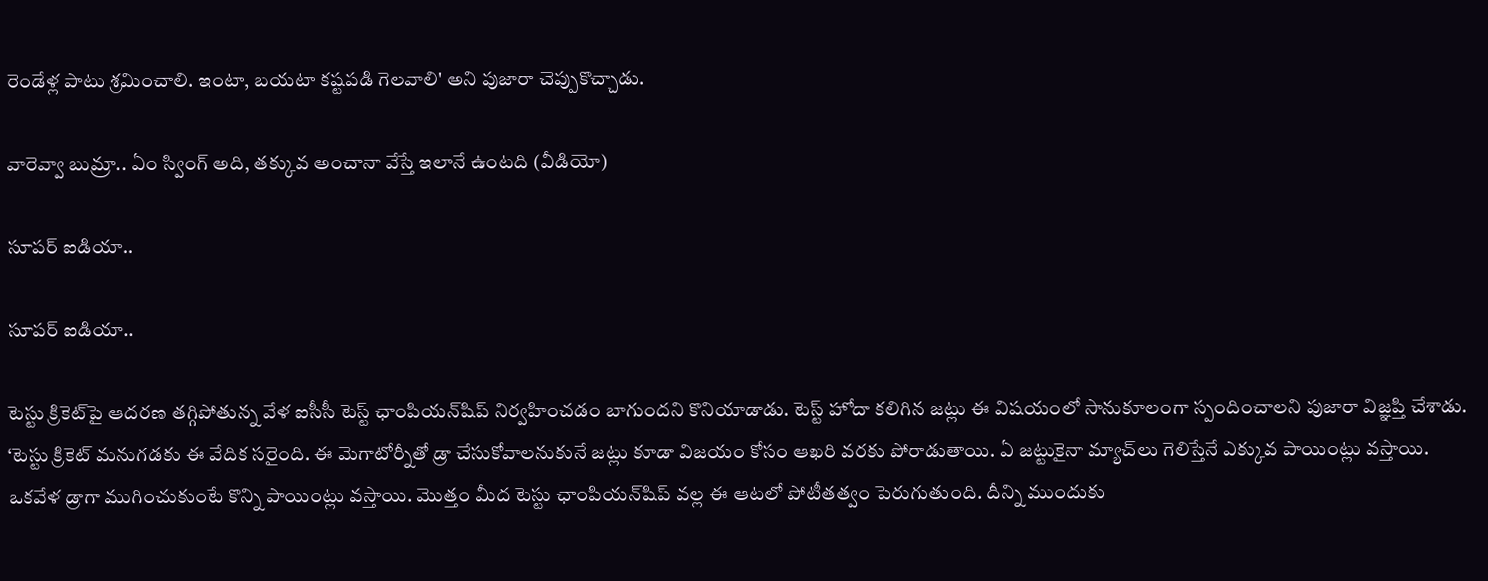రెండేళ్ల పాటు శ్రమించాలి. ఇంటా, బయటా కష్టపడి గెలవాలి' అని పుజారా చెప్పుకొచ్చాడు.

వారెవ్వా బుమ్రా.. ఏం స్వింగ్ అది, తక్కువ అంచానా వేస్తే ఇలానే ఉంటది (వీడియో)

సూపర్ ఐడియా..

సూపర్ ఐడియా..

టెస్టు క్రికెట్‌పై ఆదరణ తగ్గిపోతున్న వేళ ఐసీసీ టెస్ట్ ఛాంపియన్‌షిప్‌ నిర్వహించడం బాగుందని కొనియాడాడు. టెస్ట్ హోదా కలిగిన జట్లు ఈ విషయంలో సానుకూలంగా స్పందించాలని పుజారా విజ్ఞప్తి చేశాడు. ‘టెస్టు క్రికెట్‌ మనుగడకు ఈ వేదిక సరైంది. ఈ మెగాటోర్నీతో డ్రా చేసుకోవాలనుకునే జట్లు కూడా విజయం కోసం ఆఖరి వరకు పోరాడుతాయి. ఏ జట్టుకైనా మ్యాచ్‌లు గెలిస్తేనే ఎక్కువ పాయింట్లు వస్తాయి. ఒకవేళ డ్రాగా ముగించుకుంటే కొన్ని పాయింట్లు వస్తాయి. మొత్తం మీద టెస్టు ఛాంపియన్‌షిప్‌ వల్ల ఈ ఆటలో పోటీతత్వం పెరుగుతుంది. దీన్ని ముందుకు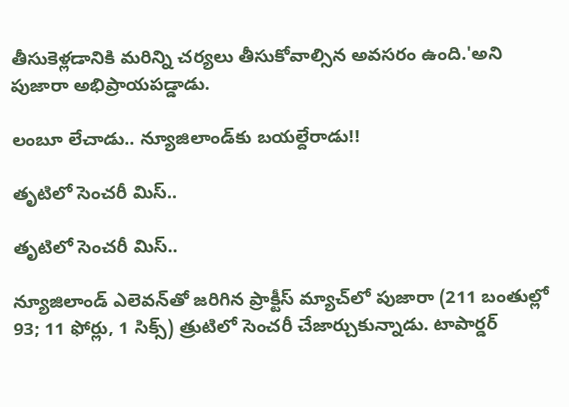తీసుకెళ్లడానికి మరిన్ని చర్యలు తీసుకోవాల్సిన అవసరం ఉంది.'అని పుజారా అభిప్రాయపడ్డాడు.

లంబూ లేచాడు.. న్యూజిలాండ్‌కు బయల్దేరాడు!!

తృటిలో సెంచరీ మిస్..

తృటిలో సెంచరీ మిస్..

న్యూజిలాండ్ ఎలెవన్‌తో జరిగిన ప్రాక్టీస్ మ్యాచ్‌లో పుజారా (211 బంతుల్లో 93; 11 ఫోర్లు, 1 సిక్స్‌) త్రుటిలో సెంచరీ చేజార్చుకున్నాడు. టాపార్డర్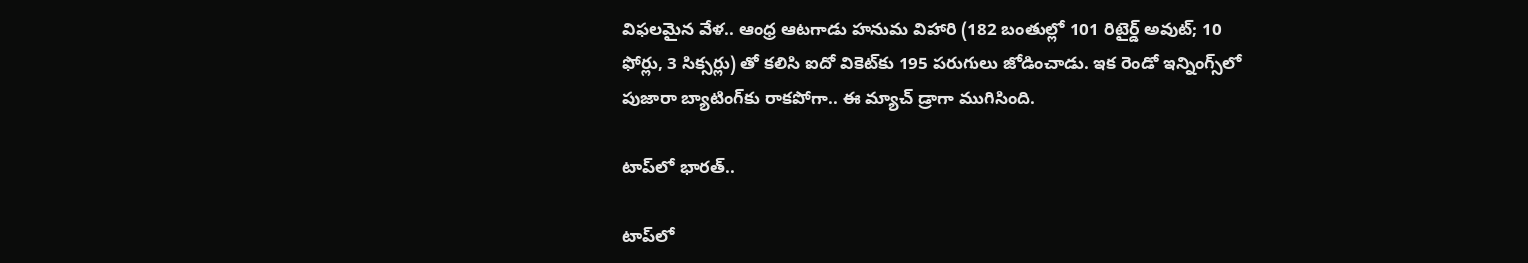విఫలమైన వేళ.. ఆంధ్ర ఆటగాడు హనుమ విహారి (182 బంతుల్లో 101 రిటైర్డ్‌ అవుట్‌; 10 ఫోర్లు, 3 సిక్సర్లు) తో కలిసి ఐదో వికెట్‌కు 195 పరుగులు జోడించాడు. ఇక రెండో ఇన్నింగ్స్‌లో పుజారా బ్యాటింగ్‌కు రాకపోగా.. ఈ మ్యాచ్ డ్రాగా ముగిసింది.

టాప్‌లో భారత్..

టాప్‌లో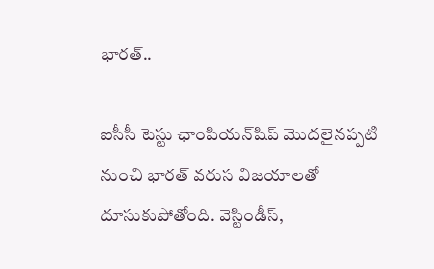భారత్..

ఐసీసీ టెస్టు ఛాంపియన్‌షిప్‌ మొదలైనప్పటి నుంచి భారత్‌ వరుస విజయాలతో దూసుకుపోతోంది. వెస్టిండీస్‌,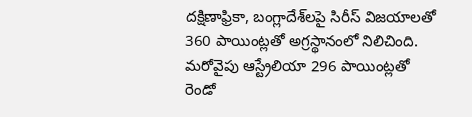దక్షిణాఫ్రికా, బంగ్లాదేశ్‌లపై సిరీస్‌ విజయాలతో 360 పాయింట్లతో అగ్రస్థానంలో నిలిచింది. మరోవైపు ఆస్ట్రేలియా 296 పాయింట్లతో రెండో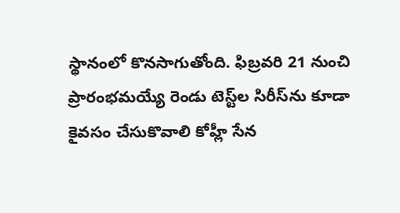స్థానంలో కొనసాగుతోంది. ఫిబ్రవరి 21 నుంచి ప్రారంభమయ్యే రెండు టెస్ట్‌ల సిరీస్‌ను కూడా కైవసం చేసుకొవాలి కోహ్లీ సేన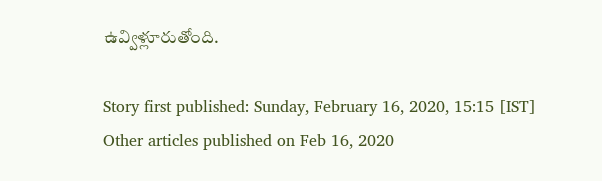ఉవ్విళ్లూరుతోంది.

Story first published: Sunday, February 16, 2020, 15:15 [IST]
Other articles published on Feb 16, 2020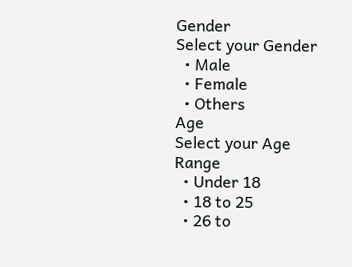Gender
Select your Gender
  • Male
  • Female
  • Others
Age
Select your Age Range
  • Under 18
  • 18 to 25
  • 26 to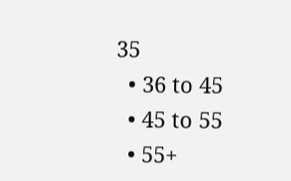35
  • 36 to 45
  • 45 to 55
  • 55+